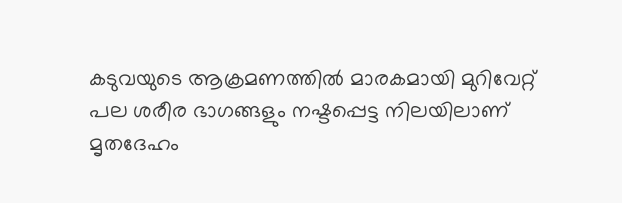കടുവയുടെ ആക്രമണത്തിൽ മാരകമായി മുറിവേറ്റ് പല ശരീര ഭാഗങ്ങളും നഷ്ടപ്പെട്ട നിലയിലാണ് മൃതദേഹം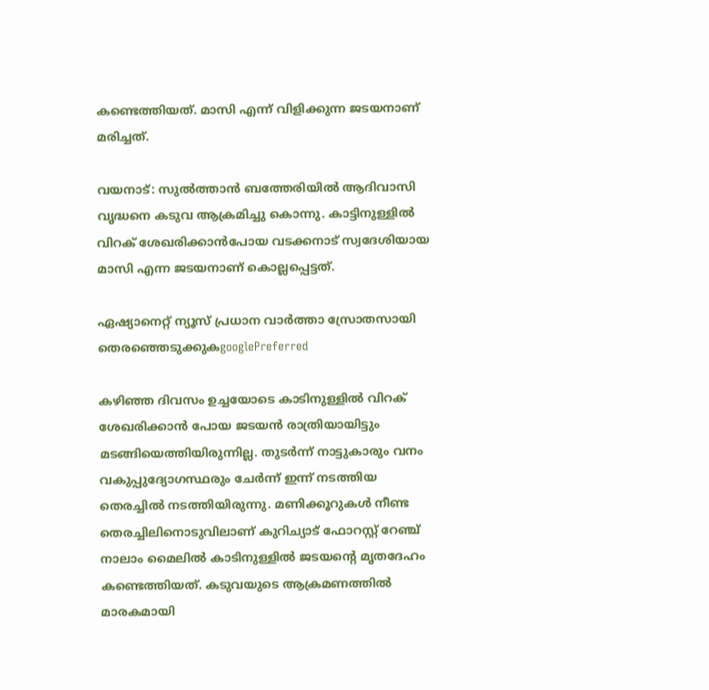കണ്ടെത്തിയത്. മാസി എന്ന് വിളിക്കുന്ന ജടയനാണ് മരിച്ചത്.

വയനാട്: സുൽത്താൻ ബത്തേരിയിൽ ആദിവാസി വൃദ്ധനെ കടുവ ആക്രമിച്ചു കൊന്നു. കാട്ടിനുള്ളിൽ വിറക് ശേഖരിക്കാൻപോയ വടക്കനാട് സ്വദേശിയായ മാസി എന്ന ജടയനാണ് കൊല്ലപ്പെട്ടത്.

ഏഷ്യാനെറ്റ് ന്യൂസ് പ്രധാന വാർത്താ സ്രോതസായി തെരഞ്ഞെടുക്കുകgooglePreferred

കഴിഞ്ഞ ദിവസം ഉച്ചയോടെ കാടിനുള്ളിൽ വിറക് ശേഖരിക്കാൻ പോയ ജടയൻ രാത്രിയായിട്ടും മടങ്ങിയെത്തിയിരുന്നില്ല. തുടർന്ന് നാട്ടുകാരും വനം വകുപ്പുദ്യോഗസ്ഥരും ചേർന്ന് ഇന്ന് നടത്തിയ തെരച്ചിൽ നടത്തിയിരുന്നു. മണിക്കൂറുകൾ നീണ്ട തെരച്ചിലിനൊടുവിലാണ് കുറിച്യാട് ഫോറസ്റ്റ് റേഞ്ച് നാലാം മൈലിൽ കാടിനുള്ളിൽ ജടയന്‍റെ മൃതദേഹം കണ്ടെത്തിയത്. കടുവയുടെ ആക്രമണത്തിൽ മാരകമായി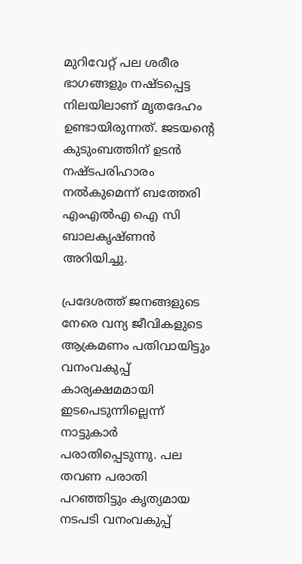മുറിവേറ്റ് പല ശരീര ഭാഗങ്ങളും നഷ്ടപ്പെട്ട നിലയിലാണ് മൃതദേഹം ഉണ്ടായിരുന്നത്. ജടയന്‍റെ കുടുംബത്തിന് ഉടൻ നഷ്ടപരിഹാരം നൽകുമെന്ന് ബത്തേരി എംഎൽഎ ഐ സി ബാലകൃഷ്ണൻ അറിയിച്ചു.

പ്രദേശത്ത് ജനങ്ങളുടെ നേരെ വന്യ ജീവികളുടെ ആക്രമണം പതിവായിട്ടും വനംവകുപ്പ് കാര്യക്ഷമമായി ഇടപെടുന്നില്ലെന്ന് നാട്ടുകാർ പരാതിപ്പെടുന്നു. പല തവണ പരാതി പറഞ്ഞിട്ടും കൃത്യമായ നടപടി വനംവകുപ്പ്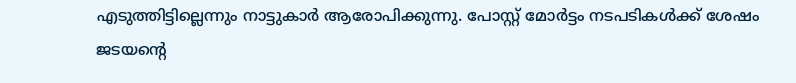എടുത്തിട്ടില്ലെന്നും നാട്ടുകാർ ആരോപിക്കുന്നു. പോസ്റ്റ് മോർട്ടം നടപടികൾക്ക് ശേഷം ജടയന്‍റെ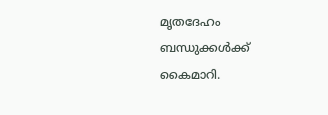മൃതദേഹം ബന്ധുക്കൾക്ക് കൈമാറി.